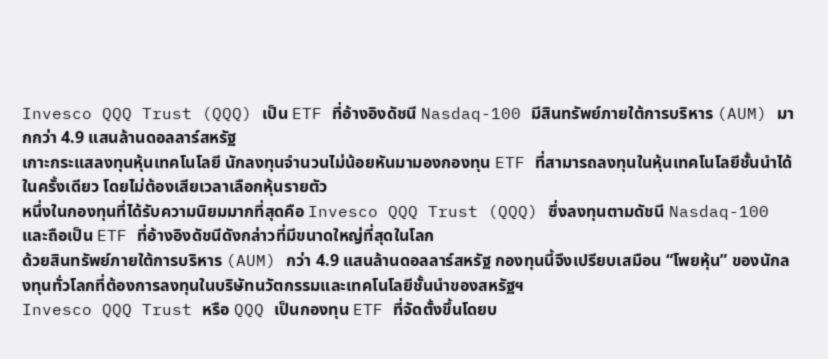Invesco QQQ Trust (QQQ) เป็น ETF ที่อ้างอิงดัชนี Nasdaq-100 มีสินทรัพย์ภายใต้การบริหาร (AUM) มากกว่า 4.9 แสนล้านดอลลาร์สหรัฐ
เกาะกระแสลงทุนหุ้นเทคโนโลยี นักลงทุนจำนวนไม่น้อยหันมามองกองทุน ETF ที่สามารถลงทุนในหุ้นเทคโนโลยีชั้นนำได้ในครั้งเดียว โดยไม่ต้องเสียเวลาเลือกหุ้นรายตัว
หนึ่งในกองทุนที่ได้รับความนิยมมากที่สุดคือ Invesco QQQ Trust (QQQ) ซึ่งลงทุนตามดัชนี Nasdaq-100 และถือเป็น ETF ที่อ้างอิงดัชนีดังกล่าวที่มีขนาดใหญ่ที่สุดในโลก
ด้วยสินทรัพย์ภายใต้การบริหาร (AUM) กว่า 4.9 แสนล้านดอลลาร์สหรัฐ กองทุนนี้จึงเปรียบเสมือน “โพยหุ้น” ของนักลงทุนทั่วโลกที่ต้องการลงทุนในบริษัทนวัตกรรมและเทคโนโลยีชั้นนำของสหรัฐฯ
Invesco QQQ Trust หรือ QQQ เป็นกองทุน ETF ที่จัดตั้งขึ้นโดยบ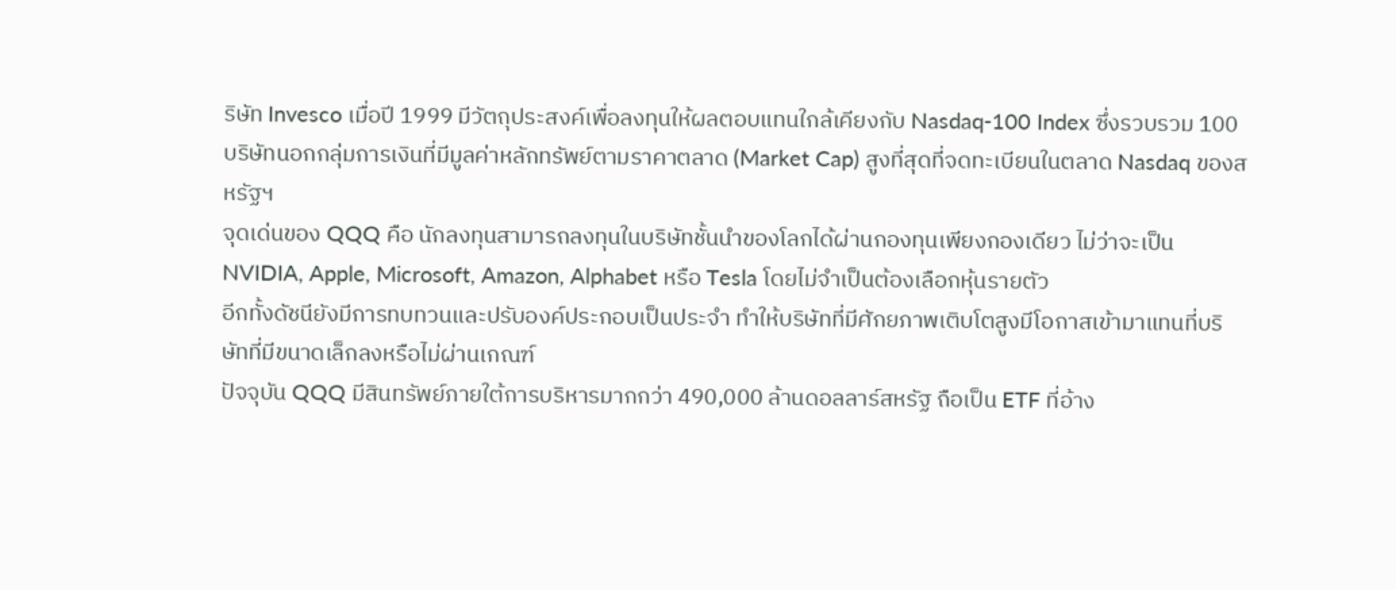ริษัท Invesco เมื่อปี 1999 มีวัตถุประสงค์เพื่อลงทุนให้ผลตอบแทนใกล้เคียงกับ Nasdaq-100 Index ซึ่งรวบรวม 100 บริษัทนอกกลุ่มการเงินที่มีมูลค่าหลักทรัพย์ตามราคาตลาด (Market Cap) สูงที่สุดที่จดทะเบียนในตลาด Nasdaq ของสหรัฐฯ
จุดเด่นของ QQQ คือ นักลงทุนสามารถลงทุนในบริษัทชั้นนำของโลกได้ผ่านกองทุนเพียงกองเดียว ไม่ว่าจะเป็น NVIDIA, Apple, Microsoft, Amazon, Alphabet หรือ Tesla โดยไม่จำเป็นต้องเลือกหุ้นรายตัว
อีกทั้งดัชนียังมีการทบทวนและปรับองค์ประกอบเป็นประจำ ทำให้บริษัทที่มีศักยภาพเติบโตสูงมีโอกาสเข้ามาแทนที่บริษัทที่มีขนาดเล็กลงหรือไม่ผ่านเกณฑ์
ปัจจุบัน QQQ มีสินทรัพย์ภายใต้การบริหารมากกว่า 490,000 ล้านดอลลาร์สหรัฐ ถือเป็น ETF ที่อ้าง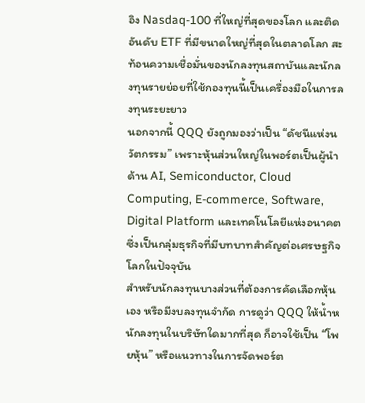อิง Nasdaq-100 ที่ใหญ่ที่สุดของโลก และติดอันดับ ETF ที่มีขนาดใหญ่ที่สุดในตลาดโลก สะท้อนความเชื่อมั่นของนักลงทุนสถาบันและนักลงทุนรายย่อยที่ใช้กองทุนนี้เป็นเครื่องมือในการลงทุนระยะยาว
นอกจากนี้ QQQ ยังถูกมองว่าเป็น “ดัชนีแห่งนวัตกรรม” เพราะหุ้นส่วนใหญ่ในพอร์ตเป็นผู้นำด้าน AI, Semiconductor, Cloud Computing, E-commerce, Software, Digital Platform และเทคโนโลยีแห่งอนาคต ซึ่งเป็นกลุ่มธุรกิจที่มีบทบาทสำคัญต่อเศรษฐกิจโลกในปัจจุบัน
สำหรับนักลงทุนบางส่วนที่ต้องการคัดเลือกหุ้นเอง หรือมีงบลงทุนจำกัด การดูว่า QQQ ให้น้ำหนักลงทุนในบริษัทใดมากที่สุด ก็อาจใช้เป็น “โพยหุ้น” หรือแนวทางในการจัดพอร์ต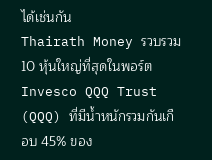ได้เช่นกัน
Thairath Money รวบรวม 10 หุ้นใหญ่ที่สุดในพอร์ต Invesco QQQ Trust (QQQ) ที่มีน้ำหนักรวมกันเกือบ 45% ของ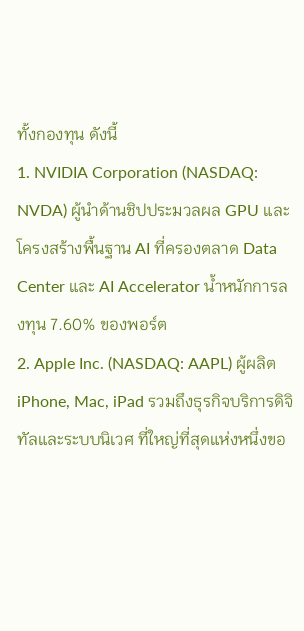ทั้งกองทุน ดังนี้
1. NVIDIA Corporation (NASDAQ: NVDA) ผู้นำด้านชิปประมวลผล GPU และโครงสร้างพื้นฐาน AI ที่ครองตลาด Data Center และ AI Accelerator น้ำหนักการลงทุน 7.60% ของพอร์ต
2. Apple Inc. (NASDAQ: AAPL) ผู้ผลิต iPhone, Mac, iPad รวมถึงธุรกิจบริการดิจิทัลและระบบนิเวศ ที่ใหญ่ที่สุดแห่งหนึ่งขอ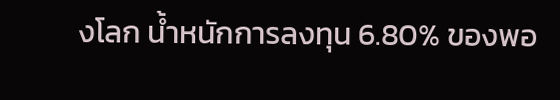งโลก น้ำหนักการลงทุน 6.80% ของพอ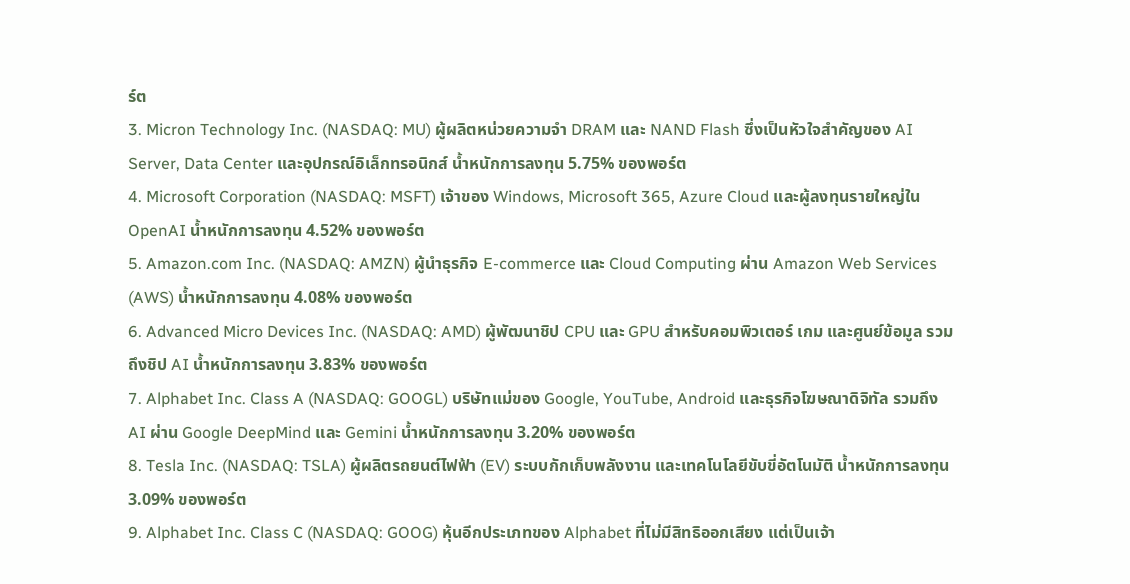ร์ต
3. Micron Technology Inc. (NASDAQ: MU) ผู้ผลิตหน่วยความจำ DRAM และ NAND Flash ซึ่งเป็นหัวใจสำคัญของ AI Server, Data Center และอุปกรณ์อิเล็กทรอนิกส์ น้ำหนักการลงทุน 5.75% ของพอร์ต
4. Microsoft Corporation (NASDAQ: MSFT) เจ้าของ Windows, Microsoft 365, Azure Cloud และผู้ลงทุนรายใหญ่ใน OpenAI น้ำหนักการลงทุน 4.52% ของพอร์ต
5. Amazon.com Inc. (NASDAQ: AMZN) ผู้นำธุรกิจ E-commerce และ Cloud Computing ผ่าน Amazon Web Services (AWS) น้ำหนักการลงทุน 4.08% ของพอร์ต
6. Advanced Micro Devices Inc. (NASDAQ: AMD) ผู้พัฒนาชิป CPU และ GPU สำหรับคอมพิวเตอร์ เกม และศูนย์ข้อมูล รวมถึงชิป AI น้ำหนักการลงทุน 3.83% ของพอร์ต
7. Alphabet Inc. Class A (NASDAQ: GOOGL) บริษัทแม่ของ Google, YouTube, Android และธุรกิจโฆษณาดิจิทัล รวมถึง AI ผ่าน Google DeepMind และ Gemini น้ำหนักการลงทุน 3.20% ของพอร์ต
8. Tesla Inc. (NASDAQ: TSLA) ผู้ผลิตรถยนต์ไฟฟ้า (EV) ระบบกักเก็บพลังงาน และเทคโนโลยีขับขี่อัตโนมัติ น้ำหนักการลงทุน 3.09% ของพอร์ต
9. Alphabet Inc. Class C (NASDAQ: GOOG) หุ้นอีกประเภทของ Alphabet ที่ไม่มีสิทธิออกเสียง แต่เป็นเจ้า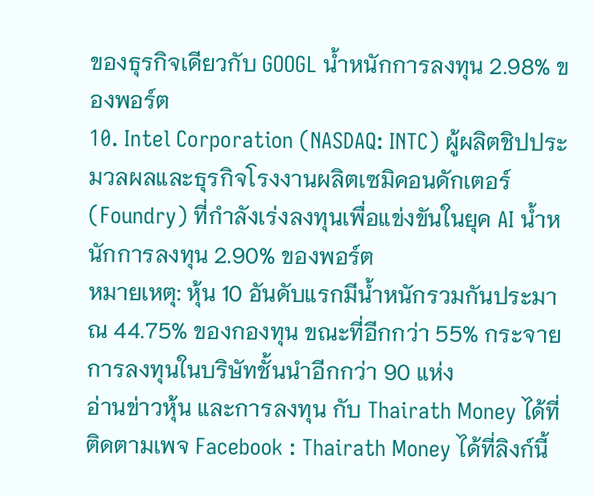ของธุรกิจเดียวกับ GOOGL น้ำหนักการลงทุน 2.98% ของพอร์ต
10. Intel Corporation (NASDAQ: INTC) ผู้ผลิตชิปประมวลผลและธุรกิจโรงงานผลิตเซมิคอนดักเตอร์ (Foundry) ที่กำลังเร่งลงทุนเพื่อแข่งขันในยุค AI น้ำหนักการลงทุน 2.90% ของพอร์ต
หมายเหตุ: หุ้น 10 อันดับแรกมีน้ำหนักรวมกันประมาณ 44.75% ของกองทุน ขณะที่อีกกว่า 55% กระจายการลงทุนในบริษัทชั้นนำอีกกว่า 90 แห่ง
อ่านข่าวหุ้น และการลงทุน กับ Thairath Money ได้ที่
ติดตามเพจ Facebook : Thairath Money ได้ที่ลิงก์นี้